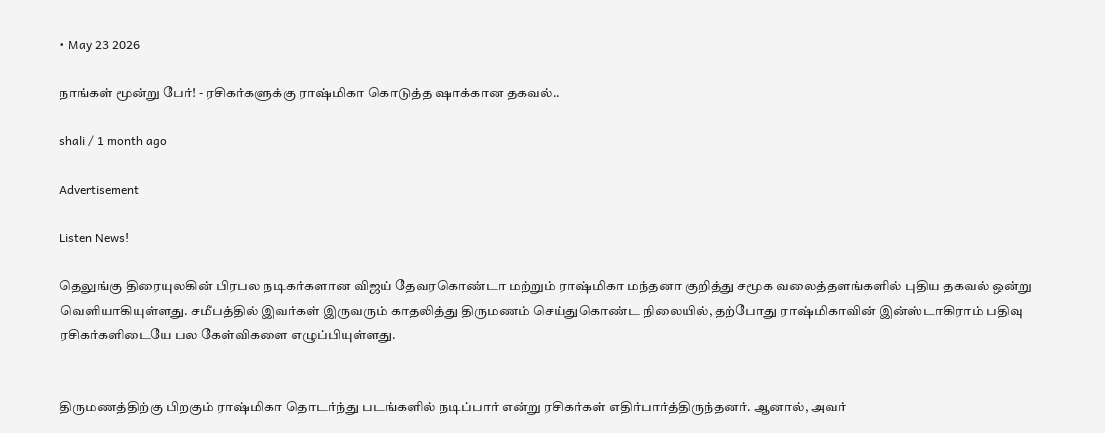• May 23 2026

நாங்கள் மூன்று பேர்! - ரசிகர்களுக்கு ராஷ்மிகா கொடுத்த ஷாக்கான தகவல்..

shali / 1 month ago

Advertisement

Listen News!

தெலுங்கு திரையுலகின் பிரபல நடிகர்களான விஜய் தேவரகொண்டா மற்றும் ராஷ்மிகா மந்தனா குறித்து சமூக வலைத்தளங்களில் புதிய தகவல் ஒன்று வெளியாகியுள்ளது. சமீபத்தில் இவர்கள் இருவரும் காதலித்து திருமணம் செய்துகொண்ட நிலையில், தற்போது ராஷ்மிகாவின் இன்ஸ்டாகிராம் பதிவு ரசிகர்களிடையே பல கேள்விகளை எழுப்பியுள்ளது.


திருமணத்திற்கு பிறகும் ராஷ்மிகா தொடர்ந்து படங்களில் நடிப்பார் என்று ரசிகர்கள் எதிர்பார்த்திருந்தனர். ஆனால், அவர்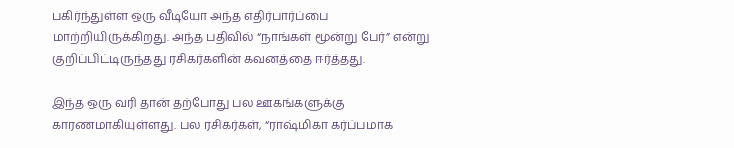பகிர்ந்துள்ள ஒரு வீடியோ அந்த எதிர்பார்ப்பை மாற்றியிருக்கிறது. அந்த பதிவில் “நாங்கள் மூன்று பேர்” என்று குறிப்பிட்டிருந்தது ரசிகர்களின் கவனத்தை ஈர்த்தது.

இந்த ஒரு வரி தான் தற்போது பல ஊகங்களுக்கு காரணமாகியுள்ளது. பல ரசிகர்கள், “ராஷ்மிகா கர்ப்பமாக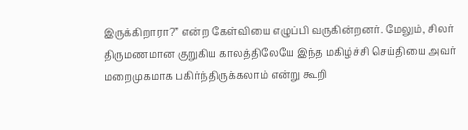இருக்கிறாரா?” என்ற கேள்வியை எழுப்பி வருகின்றனர். மேலும், சிலர் திருமணமான குறுகிய காலத்திலேயே இந்த மகிழ்ச்சி செய்தியை அவர் மறைமுகமாக பகிர்ந்திருக்கலாம் என்று கூறி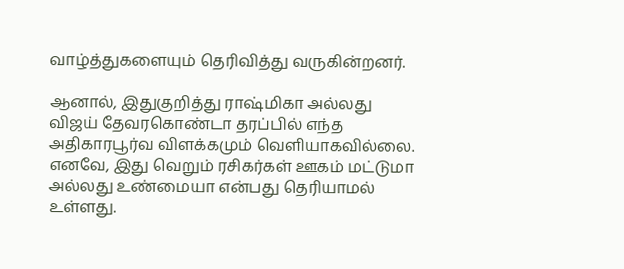வாழ்த்துகளையும் தெரிவித்து வருகின்றனர்.

ஆனால், இதுகுறித்து ராஷ்மிகா அல்லது விஜய் தேவரகொண்டா தரப்பில் எந்த அதிகாரபூர்வ விளக்கமும் வெளியாகவில்லை. எனவே, இது வெறும் ரசிகர்கள் ஊகம் மட்டுமா அல்லது உண்மையா என்பது தெரியாமல் உள்ளது.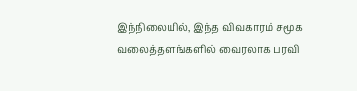இந்நிலையில், இந்த விவகாரம் சமூக வலைத்தளங்களில் வைரலாக பரவி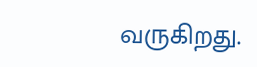வருகிறது.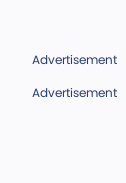Advertisement

Advertisement